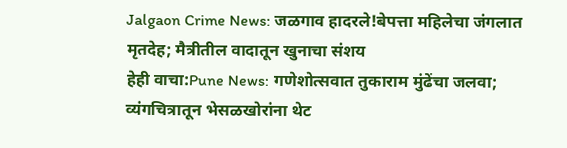Jalgaon Crime News: जळगाव हादरले!बेपत्ता महिलेचा जंगलात मृतदेह; मैत्रीतील वादातून खुनाचा संशय
हेही वाचा:Pune News: गणेशोत्सवात तुकाराम मुंढेंचा जलवा; व्यंगचित्रातून भेसळखोरांना थेट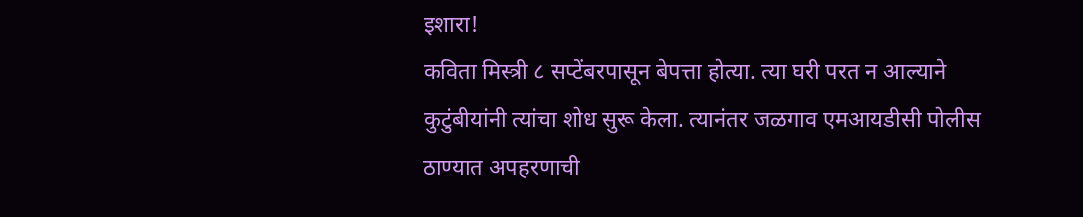इशारा!
कविता मिस्त्री ८ सप्टेंबरपासून बेपत्ता होत्या. त्या घरी परत न आल्याने कुटुंबीयांनी त्यांचा शोध सुरू केला. त्यानंतर जळगाव एमआयडीसी पोलीस ठाण्यात अपहरणाची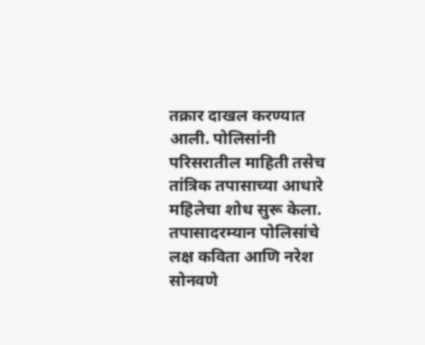तक्रार दाखल करण्यात आली. पोलिसांनी परिसरातील माहिती तसेच तांत्रिक तपासाच्या आधारे महिलेचा शोध सुरू केला.
तपासादरम्यान पोलिसांचे लक्ष कविता आणि नरेश सोनवणे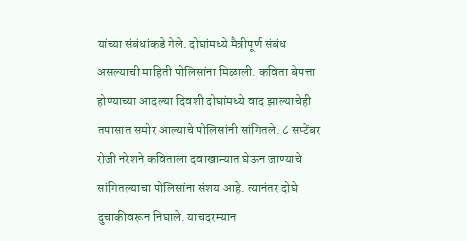यांच्या संबंधांकडे गेले. दोघांमध्ये मैत्रीपूर्ण संबंध असल्याची माहिती पोलिसांना मिळाली. कविता बेपत्ता होण्याच्या आदल्या दिवशी दोघांमध्ये वाद झाल्याचेही तपासात समोर आल्याचे पोलिसांनी सांगितले. ८ सप्टेंबर रोजी नरेशने कविताला दवाखान्यात घेऊन जाण्याचे सांगितल्याचा पोलिसांना संशय आहे. त्यानंतर दोघे दुचाकीवरून निघाले. याचदरम्यान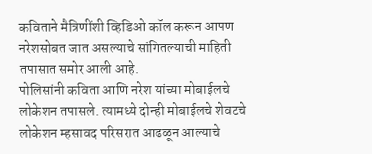कविताने मैत्रिणींशी व्हिडिओ कॉल करून आपण नरेशसोबत जात असल्याचे सांगितल्याची माहिती तपासात समोर आली आहे.
पोलिसांनी कविता आणि नरेश यांच्या मोबाईलचे लोकेशन तपासले. त्यामध्ये दोन्ही मोबाईलचे शेवटचे लोकेशन म्हसावद परिसरात आढळून आल्याचे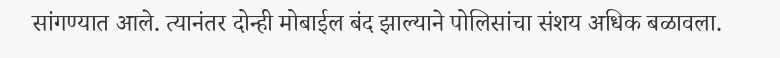सांगण्यात आले. त्यानंतर दोन्ही मोबाईल बंद झाल्याने पोलिसांचा संशय अधिक बळावला.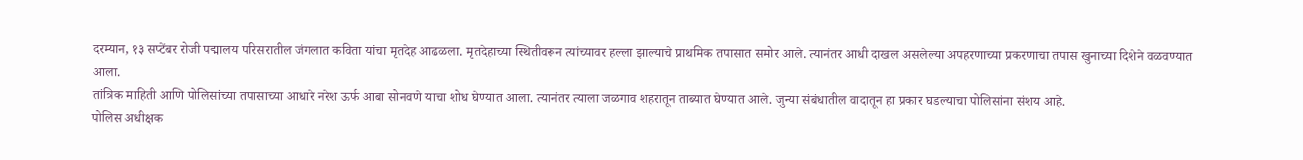दरम्यान, १३ सप्टेंबर रोजी पद्मालय परिसरातील जंगलात कविता यांचा मृतदेह आढळला. मृतदेहाच्या स्थितीवरून त्यांच्यावर हल्ला झाल्याचे प्राथमिक तपासात समोर आले. त्यानंतर आधी दाखल असलेल्या अपहरणाच्या प्रकरणाचा तपास खुनाच्या दिशेने वळवण्यात आला.
तांत्रिक माहिती आणि पोलिसांच्या तपासाच्या आधारे नरेश ऊर्फ आबा सोनवणे याचा शोध घेण्यात आला. त्यानंतर त्याला जळगाव शहरातून ताब्यात घेण्यात आले. जुन्या संबंधातील वादातून हा प्रकार घडल्याचा पोलिसांना संशय आहे.
पोलिस अधीक्षक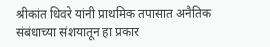श्रीकांत धिवरे यांनी प्राथमिक तपासात अनैतिक संबंधाच्या संशयातून हा प्रकार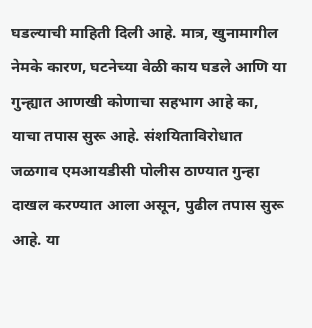घडल्याची माहिती दिली आहे. मात्र, खुनामागील नेमके कारण, घटनेच्या वेळी काय घडले आणि या गुन्ह्यात आणखी कोणाचा सहभाग आहे का, याचा तपास सुरू आहे. संशयिताविरोधात जळगाव एमआयडीसी पोलीस ठाण्यात गुन्हा दाखल करण्यात आला असून, पुढील तपास सुरू आहे. या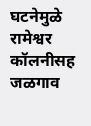घटनेमुळे रामेश्वर कॉलनीसह जळगाव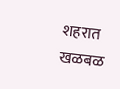शहरात खळबळ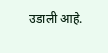उडाली आहे.